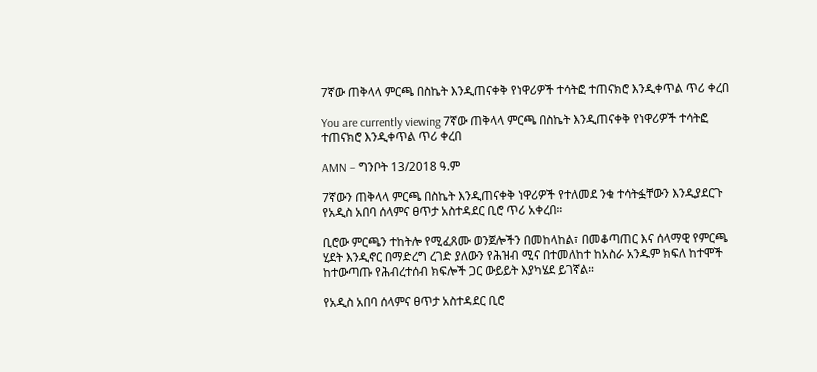7ኛው ጠቅላላ ምርጫ በስኬት እንዲጠናቀቅ የነዋሪዎች ተሳትፎ ተጠናክሮ እንዲቀጥል ጥሪ ቀረበ

You are currently viewing 7ኛው ጠቅላላ ምርጫ በስኬት እንዲጠናቀቅ የነዋሪዎች ተሳትፎ ተጠናክሮ እንዲቀጥል ጥሪ ቀረበ

AMN – ግንቦት 13/2018 ዓ.ም

7ኛውን ጠቅላላ ምርጫ በስኬት እንዲጠናቀቅ ነዋሪዎች የተለመደ ንቁ ተሳትፏቸውን እንዲያደርጉ የአዲስ አበባ ሰላምና ፀጥታ አስተዳደር ቢሮ ጥሪ አቀረበ።

ቢሮው ምርጫን ተከትሎ የሚፈጸሙ ወንጀሎችን በመከላከል፣ በመቆጣጠር እና ሰላማዊ የምርጫ ሂደት እንዲኖር በማድረግ ረገድ ያለውን የሕዝብ ሚና በተመለከተ ከአስራ አንዱም ክፍለ ከተሞች ከተውጣጡ የሕብረተሰብ ክፍሎች ጋር ውይይት እያካሄደ ይገኛል።

የአዲስ አበባ ሰላምና ፀጥታ አስተዳደር ቢሮ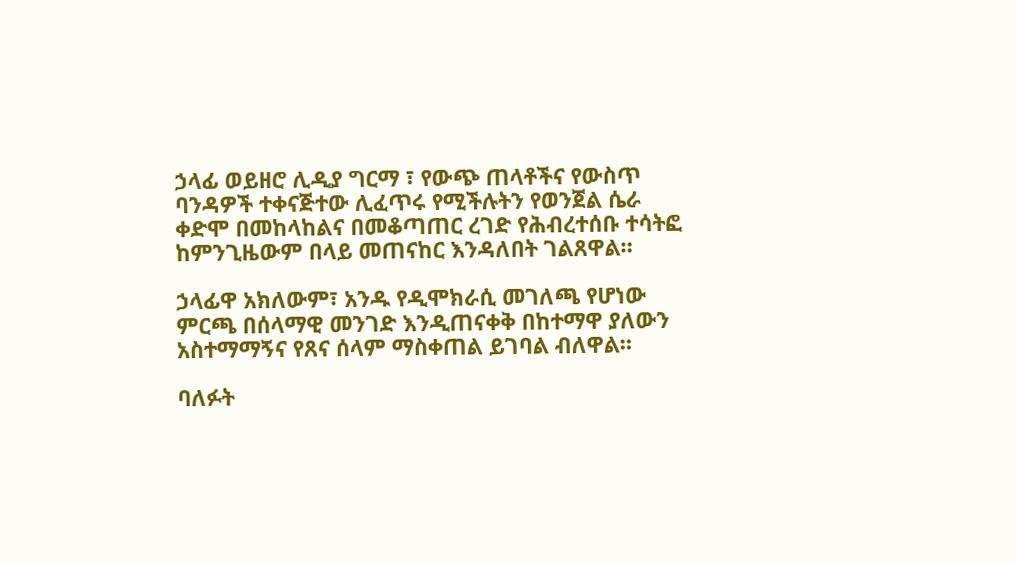ኃላፊ ወይዘሮ ሊዲያ ግርማ ፣ የውጭ ጠላቶችና የውስጥ ባንዳዎች ተቀናጅተው ሊፈጥሩ የሚችሉትን የወንጀል ሴራ ቀድሞ በመከላከልና በመቆጣጠር ረገድ የሕብረተሰቡ ተሳትፎ ከምንጊዜውም በላይ መጠናከር እንዳለበት ገልጸዋል።

ኃላፊዋ አክለውም፣ አንዱ የዲሞክራሲ መገለጫ የሆነው ምርጫ በሰላማዊ መንገድ እንዲጠናቀቅ በከተማዋ ያለውን አስተማማኝና የጸና ሰላም ማስቀጠል ይገባል ብለዋል።

ባለፉት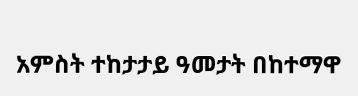አምስት ተከታታይ ዓመታት በከተማዋ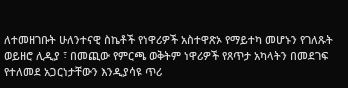ለተመዘገቡት ሁለንተናዊ ስኬቶች የነዋሪዎች አስተዋጽኦ የማይተካ መሆኑን የገለጹት ወይዘሮ ሊዲያ ፣ በመጪው የምርጫ ወቅትም ነዋሪዎች የጸጥታ አካላትን በመደገፍ የተለመደ አጋርነታቸውን እንዲያሳዩ ጥሪ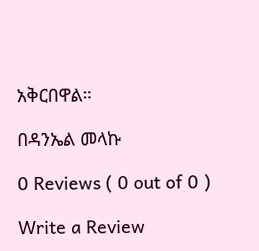አቅርበዋል።

በዳንኤል መላኩ

0 Reviews ( 0 out of 0 )

Write a Review